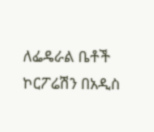ለፌዴራል ቤቶች ኮርፖሬሽን በአዲስ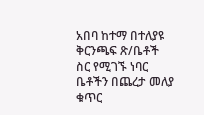አበባ ከተማ በተለያዩ ቅርንጫፍ ጽ/ቤቶች ስር የሚገኙ ነባር ቤቶችን በጨረታ መለያ ቁጥር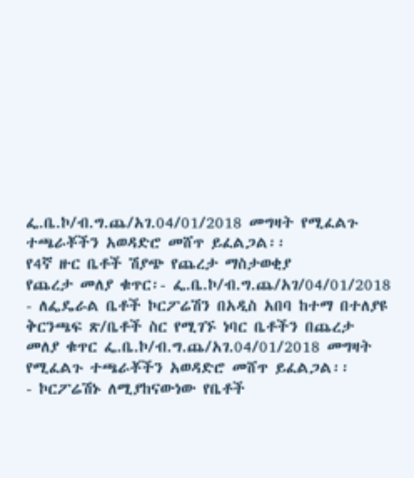ፌ.ቤ.ኮ/ብ.ግ.ጨ/አገ.04/01/2018 መግዛት የሚፈልጉ ተጫራቾችን አወዳድሮ መሸጥ ይፈልጋል፡፡
የ4ኛ ዙር ቤቶች ሽያጭ የጨረታ ማስታወቂያ
የጨረታ መለያ ቁጥር፡- ፌ.ቤ.ኮ/ብ.ግ.ጨ/አገ/04/01/2018
- ለፌዴራል ቤቶች ኮርፖሬሽን በአዲስ አበባ ከተማ በተለያዩ ቅርንጫፍ ጽ/ቤቶች ስር የሚገኙ ነባር ቤቶችን በጨረታ መለያ ቁጥር ፌ.ቤ.ኮ/ብ.ግ.ጨ/አገ.04/01/2018 መግዛት የሚፈልጉ ተጫራቾችን አወዳድሮ መሸጥ ይፈልጋል፡፡
- ኮርፖሬሽኑ ለሚያከናውነው የቤቶች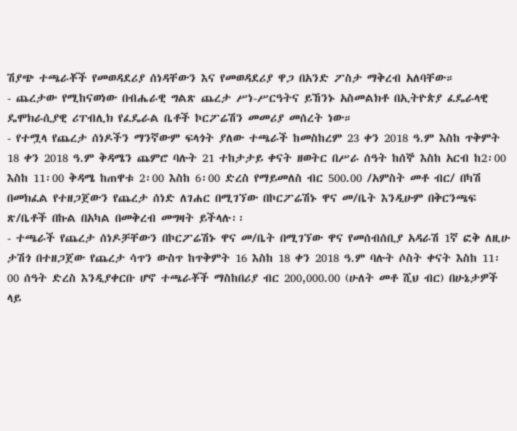ሽያጭ ተጫራቾች የመወዳደሪያ ሰነዳቸውን እና የመወዳደሪያ ዋጋ በአንድ ፖስታ ማቅረብ አለባቸው።
- ጨረታው የሚከናወነው በብሔራዊ ግልጽ ጨረታ ሥነ-ሥርዓትና ይኸንኑ አስመልክቶ በኢትዮጵያ ፈዴራላዊ ዴሞክራሲያዊ ሪፐብሊክ የፈዴራል ቤቶች ኮርፖሬሽን መመሪያ መሰረት ነው።
- የተሟላ የጨረታ ሰነዶችን ማንኛውም ፍላጎት ያለው ተጫራች ከመስከረም 23 ቀን 2018 ዓ.ም እስከ ጥቅምት 18 ቀን 2018 ዓ.ም ቅዳሜን ጨምሮ ባሉት 21 ተከታታይ ቀናት ዘወትር በሥራ ሰዓት ከሰኞ እስከ አርብ ከ2፡00 እስከ 11፡00 ቅዳሜ ከጠዋቱ 2፡00 እስከ 6፡00 ድረስ የማይመለስ ብር 500.00 /አምስት መቶ ብር/ በካሽ በመክፈል የተዘጋጀውን የጨረታ ሰነድ ለገሐር በሚገኘው በኮርፖሬሽኑ ዋና መ/ቤት እንዲሁም በቅርንጫፍ ጽ/ቤቶች በኩል በአካል በመቅረብ መግዛት ይችላሉ፡፡
- ተጫራች የጨረታ ሰነዶቻቸውን በኮርፖሬሽኑ ዋና መ/ቤት በሚገኘው ዋና የመሰብሰቢያ አዳራሽ 1ኛ ፎቅ ለዚሁ ታሽጎ በተዘጋጀው የጨረታ ሳጥን ውስጥ ከጥቅምት 16 እስከ 18 ቀን 2018 ዓ.ም ባሉት ሶስት ቀናት እስከ 11፡00 ሰዓት ድረስ እንዲያቀርቡ ሆኖ ተጫራቾች ማስከበሪያ ብር 200,000.00 (ሁለት መቶ ሺህ ብር) በሁኔታዎች ላይ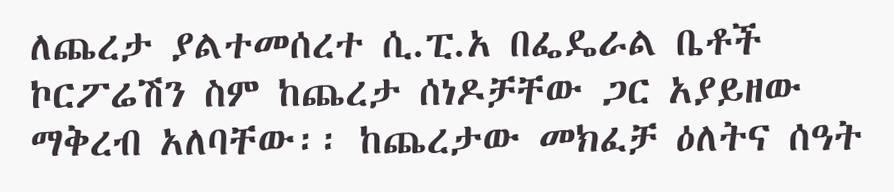ለጨረታ ያልተመሰረተ ሲ.ፒ.አ በፌዴራል ቤቶች ኮርፖሬሽን ስም ከጨረታ ሰነዶቻቸው ጋር አያይዘው ማቅረብ አለባቸው፡፡ ከጨረታው መክፈቻ ዕለትና ሰዓት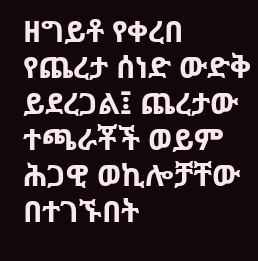ዘግይቶ የቀረበ የጨረታ ሰነድ ውድቅ ይደረጋል፤ ጨረታው ተጫራቾች ወይም ሕጋዊ ወኪሎቻቸው በተገኙበት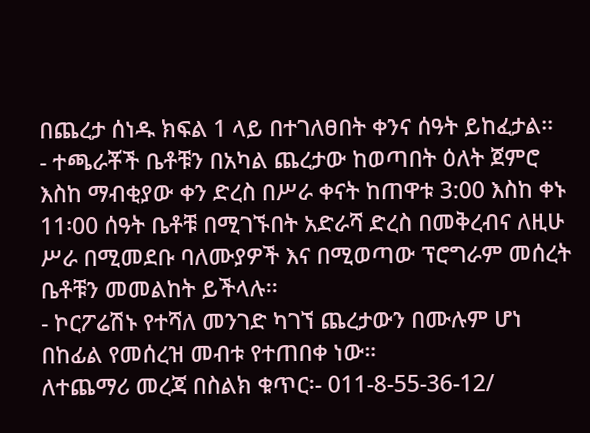በጨረታ ሰነዱ ክፍል 1 ላይ በተገለፀበት ቀንና ሰዓት ይከፈታል፡፡
- ተጫራቾች ቤቶቹን በአካል ጨረታው ከወጣበት ዕለት ጀምሮ እስከ ማብቂያው ቀን ድረስ በሥራ ቀናት ከጠዋቱ 3:00 እስከ ቀኑ 11፡00 ሰዓት ቤቶቹ በሚገኙበት አድራሻ ድረስ በመቅረብና ለዚሁ ሥራ በሚመደቡ ባለሙያዎች እና በሚወጣው ፕሮግራም መሰረት ቤቶቹን መመልከት ይችላሉ፡፡
- ኮርፖሬሽኑ የተሻለ መንገድ ካገኘ ጨረታውን በሙሉም ሆነ በከፊል የመሰረዝ መብቱ የተጠበቀ ነው።
ለተጨማሪ መረጃ በስልክ ቁጥር፡- 011-8-55-36-12/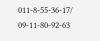011-8-55-36-17/
09-11-80-92-63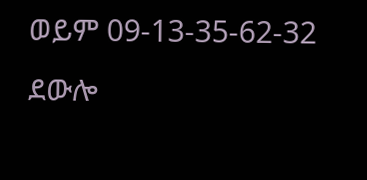ወይም 09-13-35-62-32 ደውሎ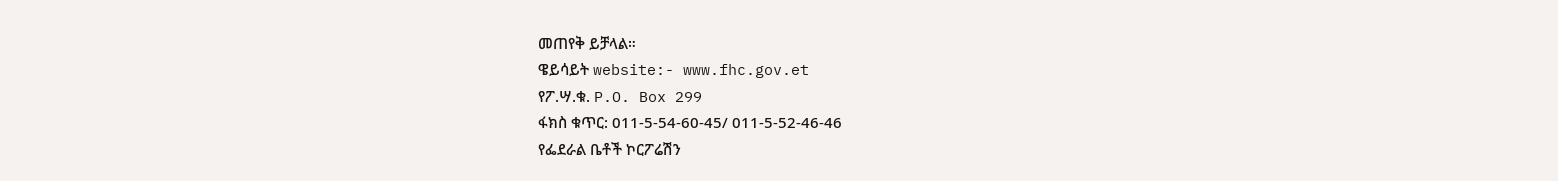መጠየቅ ይቻላል።
ዌይሳይት website:- www.fhc.gov.et
የፖ.ሣ.ቁ. P.O. Box 299
ፋክስ ቁጥር: 011-5-54-60-45/ 011-5-52-46-46
የፌደራል ቤቶች ኮርፖሬሽን